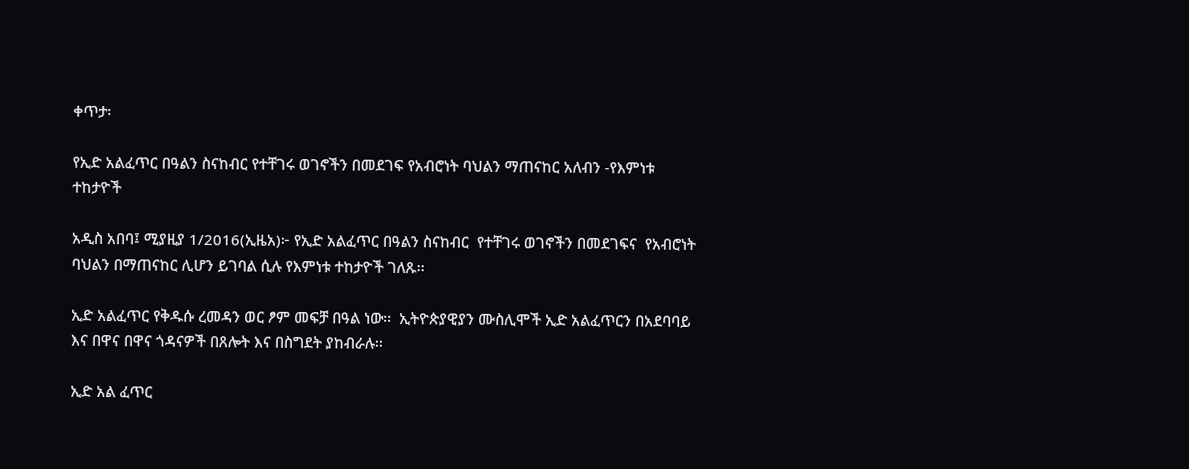ቀጥታ፡

የኢድ አልፈጥር በዓልን ስናከብር የተቸገሩ ወገኖችን በመደገፍ የአብሮነት ባህልን ማጠናከር አለብን -የእምነቱ ተከታዮች

አዲስ አበባ፤ ሚያዚያ 1/2016(ኢዜአ)፦ የኢድ አልፈጥር በዓልን ስናከብር  የተቸገሩ ወገኖችን በመደገፍና  የአብሮነት ባህልን በማጠናከር ሊሆን ይገባል ሲሉ የእምነቱ ተከታዮች ገለጹ፡፡

ኢድ አልፈጥር የቅዱሱ ረመዳን ወር ፆም መፍቻ በዓል ነው፡፡  ኢትዮጵያዊያን ሙስሊሞች ኢድ አልፈጥርን በአደባባይ እና በዋና በዋና ጎዳናዎች በጸሎት እና በስግደት ያከብራሉ፡፡

ኢድ አል ፈጥር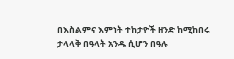በእስልምና እምነት ተከታዮች ዘንድ ከሚከበሩ ታላላቅ በዓላት አንዱ ሲሆን በዓሉ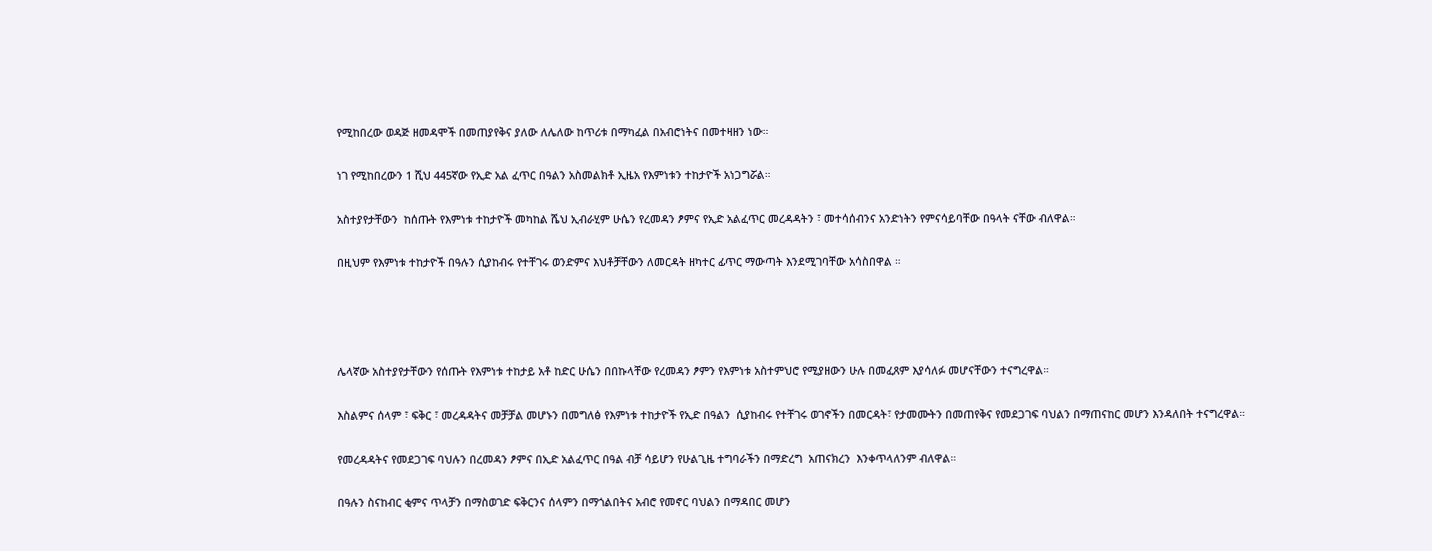የሚከበረው ወዳጅ ዘመዳሞች በመጠያየቅና ያለው ለሌለው ከጥሪቱ በማካፈል በአብሮነትና በመተዛዘን ነው።

ነገ የሚከበረውን 1 ሺህ 445ኛው የኢድ አል ፈጥር በዓልን አስመልክቶ ኢዜአ የእምነቱን ተከታዮች አነጋግሯል።

አስተያየታቸውን  ከሰጡት የእምነቱ ተከታዮች መካከል ሼህ ኢብራሂም ሁሴን የረመዳን ፆምና የኢድ አልፈጥር መረዳዳትን ፣ መተሳሰብንና አንድነትን የምናሳይባቸው በዓላት ናቸው ብለዋል።

በዚህም የእምነቱ ተከታዮች በዓሉን ሲያከብሩ የተቸገሩ ወንድምና እህቶቻቸውን ለመርዳት ዘካተር ፊጥር ማውጣት እንደሚገባቸው አሳስበዋል ።




ሌላኛው አስተያየታቸውን የሰጡት የእምነቱ ተከታይ አቶ ከድር ሁሴን በበኩላቸው የረመዳን ፆምን የእምነቱ አስተምህሮ የሚያዘውን ሁሉ በመፈጸም እያሳለፉ መሆናቸውን ተናግረዋል።

እስልምና ሰላም ፣ ፍቅር ፣ መረዳዳትና መቻቻል መሆኑን በመግለፅ የእምነቱ ተከታዮች የኢድ በዓልን  ሲያከብሩ የተቸገሩ ወገኖችን በመርዳት፣ የታመሙትን በመጠየቅና የመደጋገፍ ባህልን በማጠናከር መሆን እንዳለበት ተናግረዋል።

የመረዳዳትና የመደጋገፍ ባህሉን በረመዳን ፆምና በኢድ አልፈጥር በዓል ብቻ ሳይሆን የሁልጊዜ ተግባራችን በማድረግ  አጠናክረን  እንቀጥላለንም ብለዋል።

በዓሉን ስናከብር ቂምና ጥላቻን በማስወገድ ፍቅርንና ሰላምን በማጎልበትና አብሮ የመኖር ባህልን በማዳበር መሆን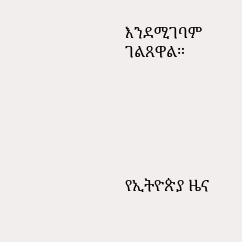እንደሚገባም ገልጸዋል።






የኢትዮጵያ ዜና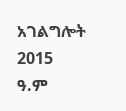አገልግሎት
2015
ዓ.ም